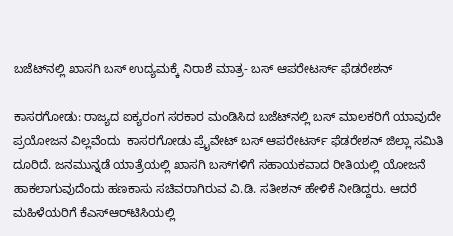ಬಜೆಟ್‌ನಲ್ಲಿ ಖಾಸಗಿ ಬಸ್ ಉದ್ಯಮಕ್ಕೆ ನಿರಾಶೆ ಮಾತ್ರ- ಬಸ್ ಆಪರೇಟರ್ಸ್ ಫೆಡರೇಶನ್

ಕಾಸರಗೋಡು: ರಾಜ್ಯದ ಐಕ್ಯರಂಗ ಸರಕಾರ ಮಂಡಿಸಿದ ಬಜೆಟ್‌ನಲ್ಲಿ ಬಸ್ ಮಾಲಕರಿಗೆ ಯಾವುದೇ ಪ್ರಯೋಜನ ವಿಲ್ಲವೆಂದು  ಕಾಸರಗೋಡು ಪ್ರೈವೇಟ್ ಬಸ್ ಆಪರೇಟರ್ಸ್ ಫೆಡರೇಶನ್ ಜಿಲ್ಲಾ ಸಮಿತಿ ದೂರಿದೆ. ಜನಮುನ್ನಡೆ ಯಾತ್ರೆಯಲ್ಲಿ ಖಾಸಗಿ ಬಸ್‌ಗಳಿಗೆ ಸಹಾಯಕವಾದ ರೀತಿಯಲ್ಲಿ ಯೋಜನೆ ಹಾಕಲಾಗುವುದೆಂದು ಹಣಕಾಸು ಸಚಿವರಾಗಿರುವ ವಿ.ಡಿ. ಸತೀಶನ್ ಹೇಳಿಕೆ ನೀಡಿದ್ದರು. ಆದರೆ ಮಹಿಳೆಯರಿಗೆ ಕೆಎಸ್‌ಆರ್‌ಟಿಸಿಯಲ್ಲಿ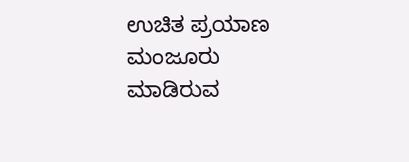ಉಚಿತ ಪ್ರಯಾಣ ಮಂಜೂರು ಮಾಡಿರುವ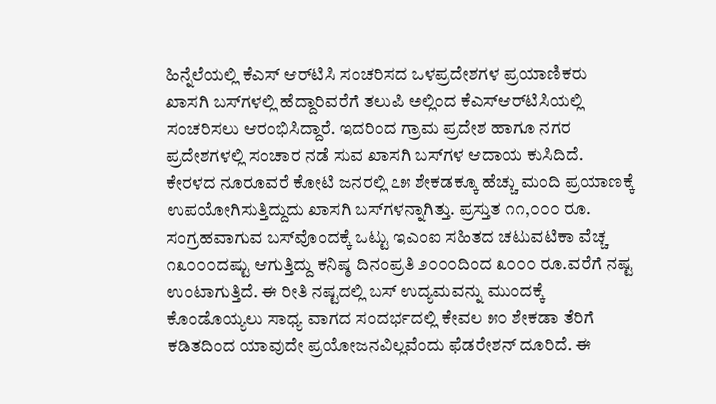ಹಿನ್ನೆಲೆಯಲ್ಲಿ ಕೆಎಸ್ ಆರ್‌ಟಿಸಿ ಸಂಚರಿಸದ ಒಳಪ್ರದೇಶಗಳ ಪ್ರಯಾಣಿಕರು ಖಾಸಗಿ ಬಸ್‌ಗಳಲ್ಲಿ ಹೆದ್ದಾರಿವರೆಗೆ ತಲುಪಿ ಅಲ್ಲಿಂದ ಕೆಎಸ್‌ಆರ್‌ಟಿಸಿಯಲ್ಲಿ ಸಂಚರಿಸಲು ಆರಂಭಿಸಿದ್ದಾರೆ. ಇದರಿಂದ ಗ್ರಾಮ ಪ್ರದೇಶ ಹಾಗೂ ನಗರ ಪ್ರದೇಶಗಳಲ್ಲಿ ಸಂಚಾರ ನಡೆ ಸುವ ಖಾಸಗಿ ಬಸ್‌ಗಳ ಆದಾಯ ಕುಸಿದಿದೆ. ಕೇರಳದ ನೂರೂವರೆ ಕೋಟಿ ಜನರಲ್ಲಿ ೭೫ ಶೇಕಡಕ್ಕೂ ಹೆಚ್ಚು ಮಂದಿ ಪ್ರಯಾಣಕ್ಕೆ ಉಪಯೋಗಿಸುತ್ತಿದ್ದುದು ಖಾಸಗಿ ಬಸ್‌ಗಳನ್ನಾಗಿತ್ತು. ಪ್ರಸ್ತುತ ೧೧,೦೦೦ ರೂ. ಸಂಗ್ರಹವಾಗುವ ಬಸ್‌ವೊಂದಕ್ಕೆ ಒಟ್ಟು ಇಎಂಐ ಸಹಿತದ ಚಟುವಟಿಕಾ ವೆಚ್ಚ ೧೩೦೦೦ದಷ್ಟು ಆಗುತ್ತಿದ್ದು ಕನಿಷ್ಠ ದಿನಂಪ್ರತಿ ೨೦೦೦ದಿಂದ ೩೦೦೦ ರೂ.ವರೆಗೆ ನಷ್ಟ ಉಂಟಾಗುತ್ತಿದೆ. ಈ ರೀತಿ ನಷ್ಟದಲ್ಲಿ ಬಸ್ ಉದ್ಯಮವನ್ನು ಮುಂದಕ್ಕೆ ಕೊಂಡೊಯ್ಯಲು ಸಾಧ್ಯ ವಾಗದ ಸಂದರ್ಭದಲ್ಲಿ ಕೇವಲ ೫೦ ಶೇಕಡಾ ತೆರಿಗೆ ಕಡಿತದಿಂದ ಯಾವುದೇ ಪ್ರಯೋಜನವಿಲ್ಲವೆಂದು ಫೆಡರೇಶನ್ ದೂರಿದೆ. ಈ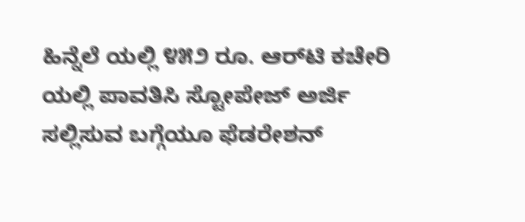ಹಿನ್ನೆಲೆ ಯಲ್ಲಿ ೪೫೨ ರೂ. ಆರ್‌ಟಿ ಕಚೇರಿ ಯಲ್ಲಿ ಪಾವತಿಸಿ ಸ್ಟೋಪೇಜ್ ಅರ್ಜಿ ಸಲ್ಲಿಸುವ ಬಗ್ಗೆಯೂ ಫೆಡರೇಶನ್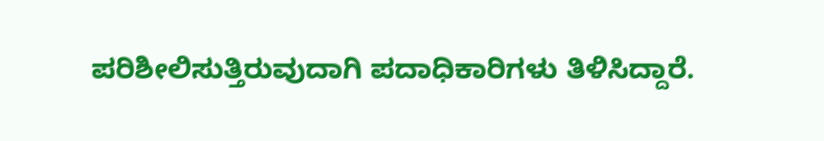ಪರಿಶೀಲಿಸುತ್ತಿರುವುದಾಗಿ ಪದಾಧಿಕಾರಿಗಳು ತಿಳಿಸಿದ್ದಾರೆ.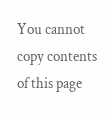You cannot copy contents of this page